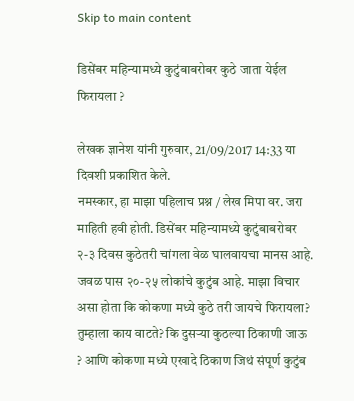Skip to main content

डिसेंबर महिन्यामध्ये कुटुंबाबरोबर कुठे जाता येईल फिरायला ?

लेखक ज्ञानेश यांनी गुरुवार, 21/09/2017 14:33 या दिवशी प्रकाशित केले.
नमस्कार, हा माझा पहिलाच प्रश्न / लेख मिपा वर. जरा माहिती हवी होती. डिसेंबर महिन्यामध्ये कुटुंबाबरोबर २-३ दिवस कुठेतरी चांगला वेळ घालवायचा मानस आहे. जवळ पास २०-२५ लोकांचे कुटुंब आहे. माझा विचार असा होता कि कोकणा मध्ये कुठे तरी जायचे फिरायला? तुम्हाला काय वाटते? कि दुसऱ्या कुठल्या ठिकाणी जाऊ ? आणि कोकणा मध्ये एखादे ठिकाण जिथं संपूर्ण कुटुंब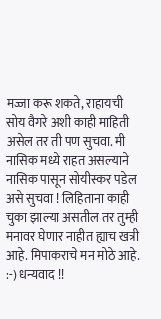मज्जा करू शकते, राहायची सोय वैगरे अशी काही माहिती असेल तर ती पण सुचवा. मी नासिक मध्ये राहत असल्याने नासिक पासून सोयीस्कर पडेल असे सुचवा ! लिहिताना काही चुका झाल्या असतील तर तुम्ही मनावर घेणार नाहीत ह्याच खत्री आहे. मिपाकराचे मन मोठे आहे. :-) धन्यवाद !!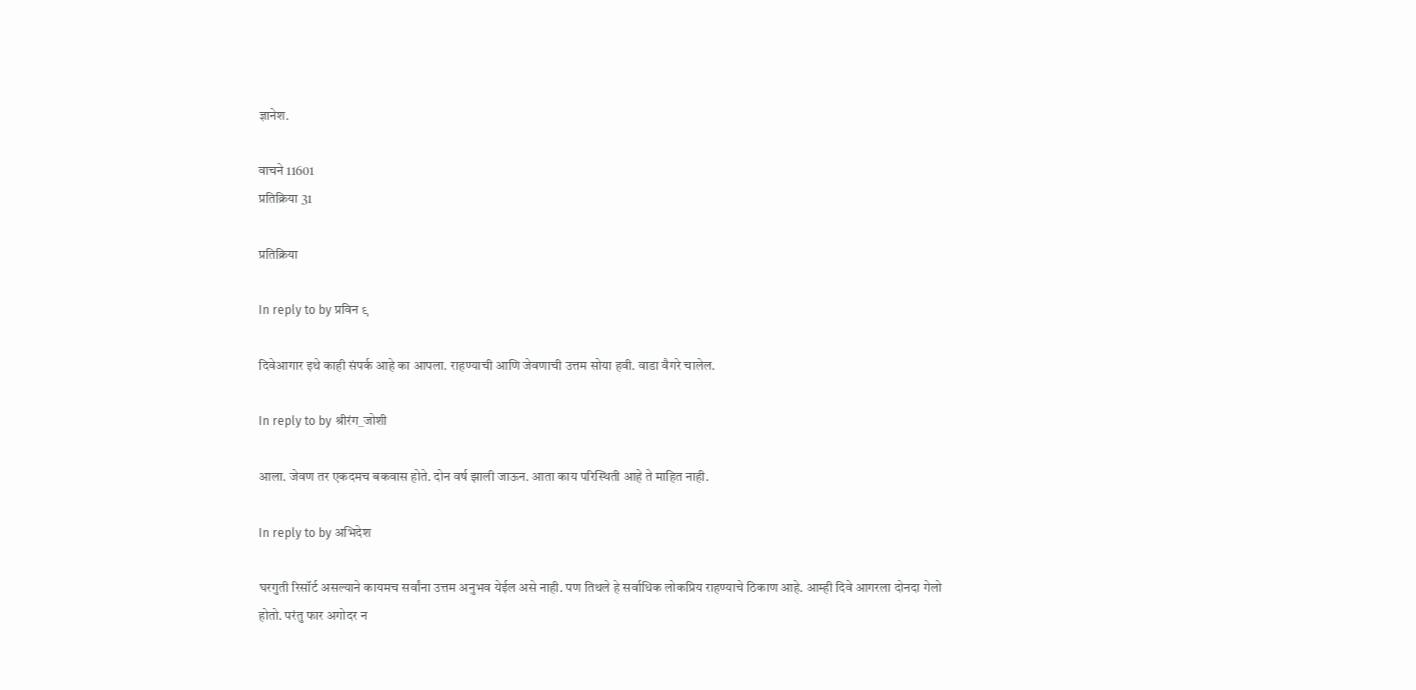ज्ञानेश.

वाचने 11601
प्रतिक्रिया 31

प्रतिक्रिया

In reply to by प्रविन ९

दिवेआगार इथे काही संपर्क आहे का आपला. राहण्याची आणि जेवणाची उत्तम सोया हवी. वाडा वैगरे चालेल.

In reply to by श्रीरंग_जोशी

आला. जेवण तर एकदमच बकवास होते. दोन वर्ष झाली जाऊन. आता काय परिस्थिती आहे ते माहित नाही.

In reply to by अभिदेश

घरगुती रिसॉर्ट असल्याने कायमच सर्वांना उत्तम अनुभव येईल असे नाही. पण तिथले हे सर्वाधिक लोकप्रिय राहण्याचे ठिकाण आहे. आम्ही दिवे आगरला दोनदा गेलो होतो. परंतु फार अगोदर न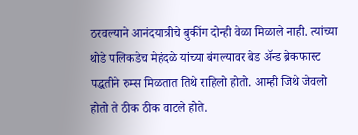ठरवल्याने आनंदयात्रीचे बुकींग दोन्ही वेळा मिळाले नाही. त्यांच्या थोडे पलिकडेच मेहंदळे यांच्या बंगल्यावर बेड अ‍ॅन्ड ब्रेकफास्ट पद्धतीने रुम्स मिळतात तिथे राहिलो होतो. आम्ही जिथे जेवलो होतो ते ठीक ठीक वाटले होते.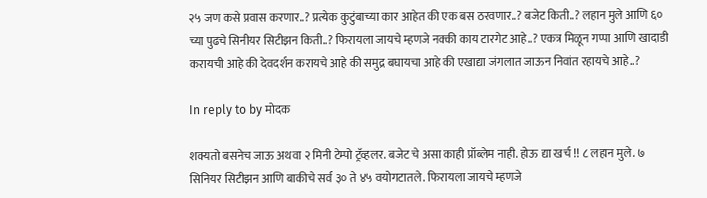२५ जण कसे प्रवास करणार..? प्रत्येक कुटुंबाच्या कार आहेत की एक बस ठरवणार..? बजेट किती..? लहान मुले आणि ६० च्या पुढचे सिनीयर सिटीझन किती..? फिरायला जायचे म्हणजे नक्की काय टारगेट आहे..? एकत्र मिळून गप्पा आणि खादाडी करायची आहे की देवदर्शन करायचे आहे की समुद्र बघायचा आहे की एखाद्या जंगलात जाऊन निवांत रहायचे आहे..?

In reply to by मोदक

शक्यतो बसनेच जाऊ अथवा २ मिनी टेम्पो ट्रॅव्हलर. बजेट चे असा काही प्रॉब्लेम नाही. होऊ द्या खर्च !! ८ लहान मुले. ७ सिनियर सिटीझन आणि बाकीचे सर्व ३० ते ४५ वयोगटातले. फिरायला जायचे म्हणजे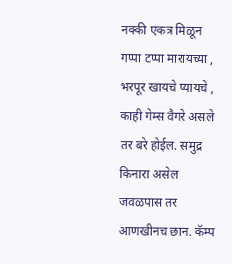नक्की एकत्र मिळून गप्पा टप्पा मारायच्या , भरपूर खायचे प्यायचे , काही गेम्स वैगरे असले तर बरे होईल. समुद्र किनारा असेल जवळपास तर आणखीनच छान. कॅम्प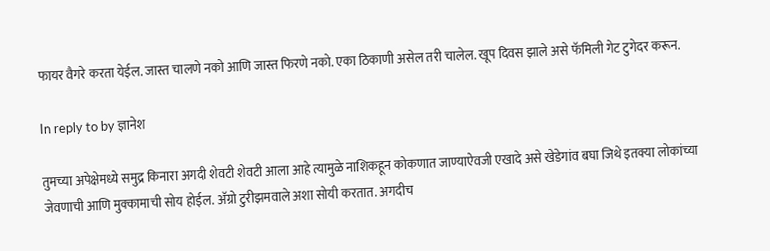फायर वैगरे करता येईल. जास्त चालणे नको आणि जास्त फिरणे नको. एका ठिकाणी असेल तरी चालेल. खूप दिवस झाले असे फॅमिली गेट टुगेदर करून.

In reply to by ज्ञानेश

तुमच्या अपेक्षेमध्ये समुद्र किनारा अगदी शेवटी शेवटी आला आहे त्यामुळे नाशिकहून कोकणात जाण्याऐवजी एखादे असे खेडेगांव बघा जिथे इतक्या लोकांच्या जेवणाची आणि मुक्कामाची सोय होईल. अ‍ॅग्रो टुरीझमवाले अशा सोयी करतात. अगदीच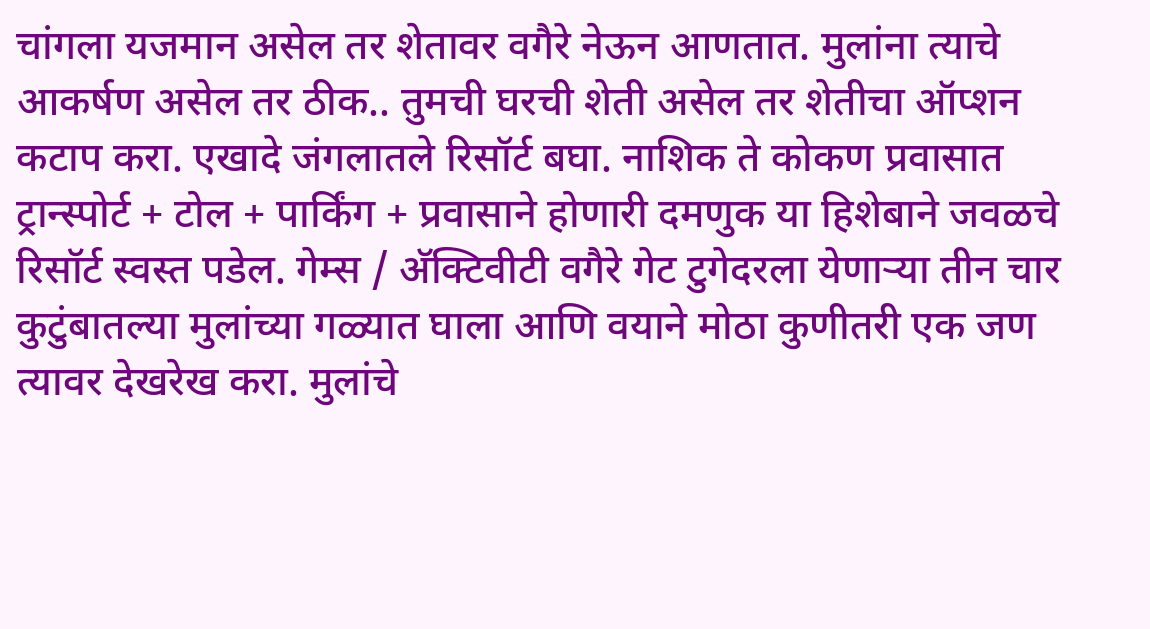चांगला यजमान असेल तर शेतावर वगैरे नेऊन आणतात. मुलांना त्याचे आकर्षण असेल तर ठीक.. तुमची घरची शेती असेल तर शेतीचा ऑप्शन कटाप करा. एखादे जंगलातले रिसॉर्ट बघा. नाशिक ते कोकण प्रवासात ट्रान्स्पोर्ट + टोल + पार्किंग + प्रवासाने होणारी दमणुक या हिशेबाने जवळचे रिसॉर्ट स्वस्त पडेल. गेम्स / अ‍ॅक्टिवीटी वगैरे गेट टुगेदरला येणार्‍या तीन चार कुटुंबातल्या मुलांच्या गळ्यात घाला आणि वयाने मोठा कुणीतरी एक जण त्यावर देखरेख करा. मुलांचे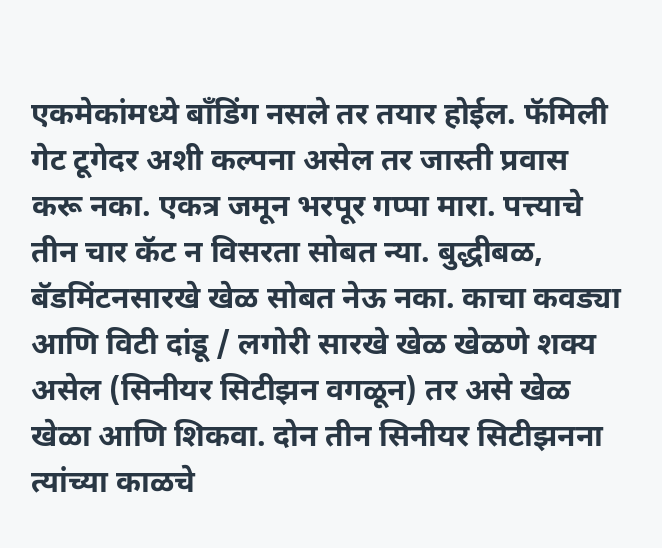एकमेकांमध्ये बाँडिंग नसले तर तयार होईल. फॅमिली गेट टूगेदर अशी कल्पना असेल तर जास्ती प्रवास करू नका. एकत्र जमून भरपूर गप्पा मारा. पत्त्याचे तीन चार कॅट न विसरता सोबत न्या. बुद्धीबळ, बॅडमिंटनसारखे खेळ सोबत नेऊ नका. काचा कवड्या आणि विटी दांडू / लगोरी सारखे खेळ खेळणे शक्य असेल (सिनीयर सिटीझन वगळून) तर असे खेळ खेळा आणि शिकवा. दोन तीन सिनीयर सिटीझनना त्यांच्या काळचे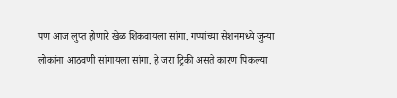पण आज लुप्त होणारे खेळ शिकवायला सांगा. गप्पांच्या सेशनमध्ये जुन्या लोकांना आठवणी सांगायला सांगा. हे जरा ट्रिकी असते कारण पिकल्या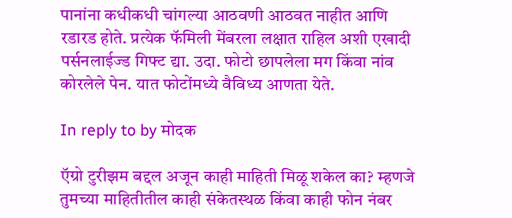पानांना कधीकधी चांगल्या आठवणी आठवत नाहीत आणि रडारड होते. प्रत्येक फॅमिली मेंबरला लक्षात राहिल अशी एखादी पर्सनलाईज्ड गिफ्ट द्या. उदा. फोटो छापलेला मग किंवा नांव कोरलेले पेन. यात फोटोंमध्ये वैविध्य आणता येते.

In reply to by मोदक

ऍग्रो टुरीझम बद्दल अजून काही माहिती मिळू शकेल का? म्हणजे तुमच्या माहितीतील काही संकेतस्थळ किंवा काही फोन नंबर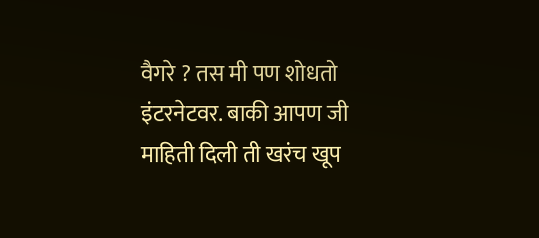वैगरे ? तस मी पण शोधतो इंटरनेटवर. बाकी आपण जी माहिती दिली ती खरंच खूप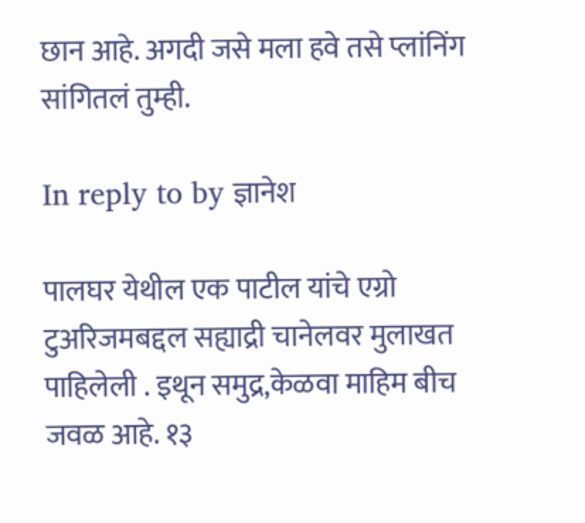छान आहे. अगदी जसे मला हवे तसे प्लांनिंग सांगितलं तुम्ही.

In reply to by ज्ञानेश

पालघर येथील एक पाटील यांचे एग्रो टुअरिजमबद्दल सह्याद्री चानेलवर मुलाखत पाहिलेली . इथून समुद्र,केळवा माहिम बीच जवळ आहे. १३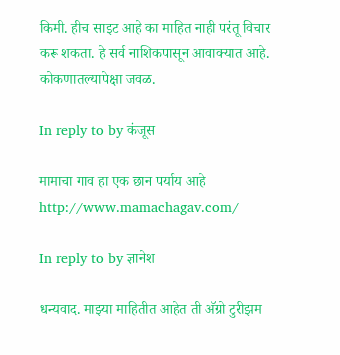किमी. हीच साइट आहे का माहित नाही परंतू विचार करू शकता. हे सर्व नाशिकपासून आवाक्यात आहे. कोकणातल्यापेक्षा जवळ.

In reply to by कंजूस

मामाचा गाव हा एक छान पर्याय आहे http://www.mamachagav.com/

In reply to by ज्ञानेश

धन्यवाद. माझ्या माहितीत आहेत ती अ‍ॅग्रो टुरीझम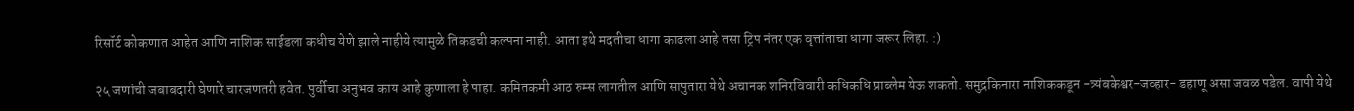रिसॉर्ट कोकणात आहेत आणि नाशिक साईडला कधीच येणे झाले नाहीये त्यामुळे तिकडची कल्पना नाही. आता इथे मदतीचा धागा काढला आहे तसा ट्रिप नंतर एक वृत्तांताचा धागा जरूर लिहा. :)

२५ जणांची जबाबदारी घेणारे चारजणतरी हवेत. पुर्वीचा अनुभव काय आहे कुणाला हे पाहा. कमितकमी आठ रुम्स लागतील आणि सापुतारा येथे अचानक शनिरविवारी कधिकधि प्राब्लेम येऊ शकतो. समुद्रकिनारा नाशिककडून -त्र्यंबकेश्वर-जव्हार- डहाणू असा जवळ पडेल. वापी येथे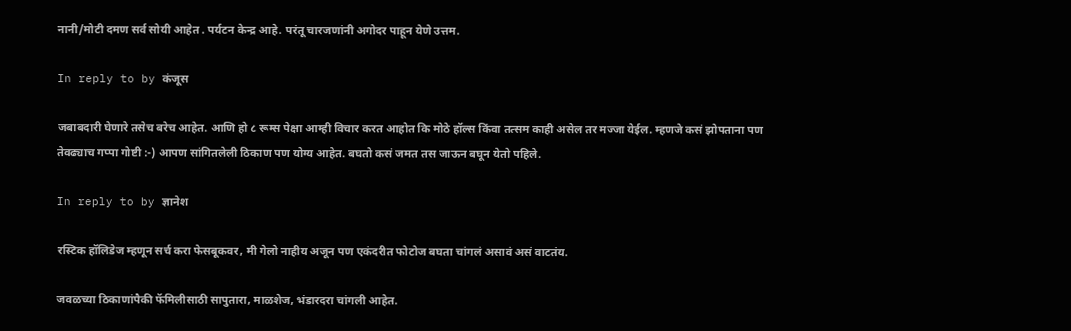नानी/मोटी दमण सर्व सोयी आहेत . पर्यटन केन्द्र आहे. परंतू चारजणांनी अगोदर पाहून येणे उत्तम.

In reply to by कंजूस

जबाबदारी घेणारे तसेच बरेच आहेत. आणि हो ८ रूम्स पेक्षा आम्ही विचार करत आहोत कि मोठे हॉल्स किंवा तत्सम काही असेल तर मज्जा येईल. म्हणजे कसं झोपताना पण तेवढ्याच गप्पा गोष्टी :-) आपण सांगितलेली ठिकाण पण योग्य आहेत. बघतो कसं जमत तस जाऊन बघून येतो पहिले.

In reply to by ज्ञानेश

रस्टिक हॉलिडेज म्हणून सर्च करा फेसबूकवर, मी गेलो नाहीय अजून पण एकंदरीत फोटोज बघता चांगलं असावं असं वाटतंय.

जवळच्या ठिकाणांपैकी फॅमिलीसाठी सापुतारा, माळशेज, भंडारदरा चांगली आहेत.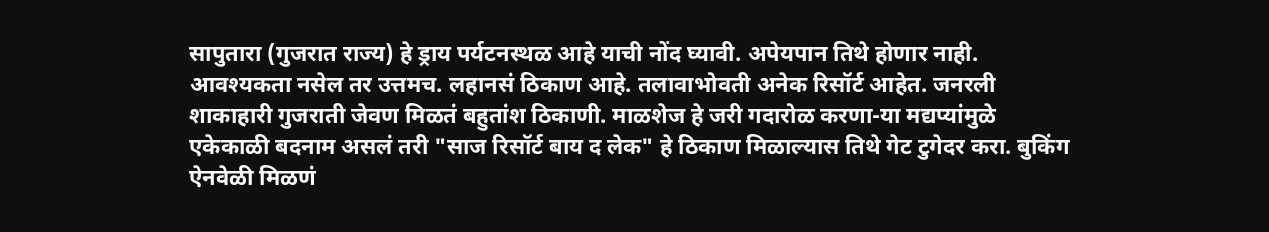सापुतारा (गुजरात राज्य) हे ड्राय पर्यटनस्थळ आहे याची नोंद घ्यावी. अपेयपान तिथे होणार नाही. आवश्यकता नसेल तर उत्तमच. लहानसं ठिकाण आहे. तलावाभोवती अनेक रिसॉर्ट आहेत. जनरली शाकाहारी गुजराती जेवण मिळतं बहुतांश ठिकाणी. माळशेज हे जरी गदारोळ करणा-या मद्यप्यांमुळे एकेकाळी बदनाम असलं तरी "साज रिसॉर्ट बाय द लेक" हे ठिकाण मिळाल्यास तिथे गेट टुगेदर करा. बुकिंग ऐनवेळी मिळणं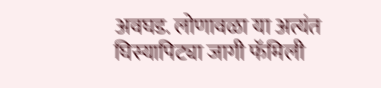अवघड. लोणावळा या अत्यंत घिस्यापिट्या जागी फॅमिली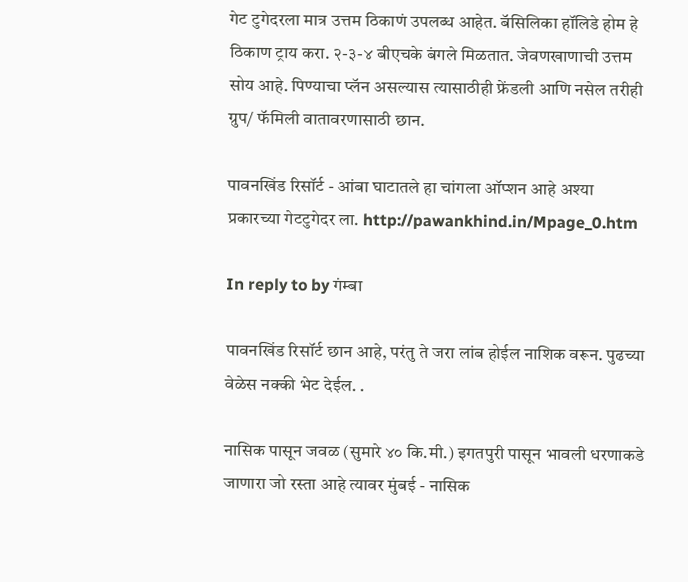गेट टुगेदरला मात्र उत्तम ठिकाणं उपलब्ध आहेत. बॅसिलिका हॉलिडे होम हे ठिकाण ट्राय करा. २-३-४ बीएचके बंगले मिळतात. जेवणखाणाची उत्तम सोय आहे. पिण्याचा प्लॅन असल्यास त्यासाठीही फ्रेंडली आणि नसेल तरीही ग्रुप/ फॅमिली वातावरणासाठी छान.

पावनखिंड रिसॉर्ट - आंबा घाटातले हा चांगला ऑप्शन आहे अश्या प्रकारच्या गेटटुगेदर ला. http://pawankhind.in/Mpage_0.htm

In reply to by गंम्बा

पावनखिंड रिसॉर्ट छान आहे, परंतु ते जरा लांब होईल नाशिक वरून. पुढच्या वेळेस नक्की भेट देईल. .

नासिक पासून जवळ (सुमारे ४० कि.मी.) इगतपुरी पासून भावली धरणाकडे जाणारा जो रस्ता आहे त्यावर मुंबई - नासिक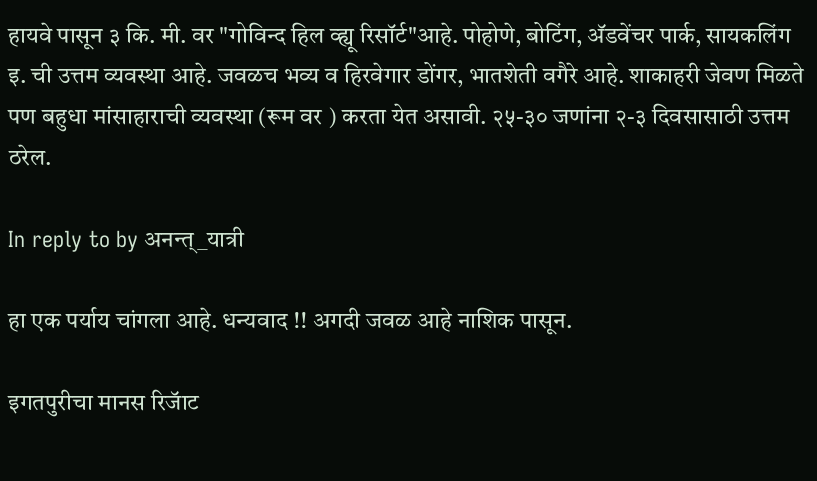हायवे पासून ३ कि. मी. वर "गोविन्द हिल व्ह्यू रिसॉर्ट"आहे. पोहोणे, बोटिंग, अ‍ॅडवेंचर पार्क, सायकलिंग इ. ची उत्तम व्यवस्था आहे. जवळच भव्य व हिरवेगार डोंगर, भातशेती वगैरे आहे. शाकाहरी जेवण मिळते पण बहुधा मांसाहाराची व्यवस्था (रूम वर ) करता येत असावी. २५-३० जणांना २-३ दिवसासाठी उत्तम ठरेल.

In reply to by अनन्त्_यात्री

हा एक पर्याय चांगला आहे. धन्यवाद !! अगदी जवळ आहे नाशिक पासून.

इगतपुरीचा मानस रिजॅाट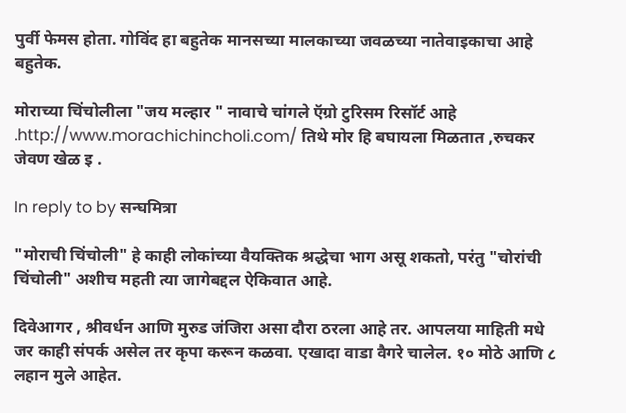पुर्वी फेमस होता. गोविंद हा बहुतेक मानसच्या मालकाच्या जवळच्या नातेवाइकाचा आहे बहुतेक.

मोराच्या चिंचोलीला "जय मल्हार " नावाचे चांगले ऍग्रो टुरिसम रिसॉर्ट आहे .http://www.morachichincholi.com/ तिथे मोर हि बघायला मिळतात ,रुचकर जेवण खेळ इ .

In reply to by सन्घमित्रा

"मोराची चिंचोली" हे काही लोकांच्या वैयक्तिक श्रद्धेचा भाग असू शकतो, परंतु "चोरांची चिंचोली" अशीच महती त्या जागेबद्दल ऐकिवात आहे.

दिवेआगर , श्रीवर्धन आणि मुरुड जंजिरा असा दौरा ठरला आहे तर. आपलया माहिती मधे जर काही संपर्क असेल तर कृपा करून कळवा. एखादा वाडा वैगरे चालेल. १० मोठे आणि ८ लहान मुले आहेत.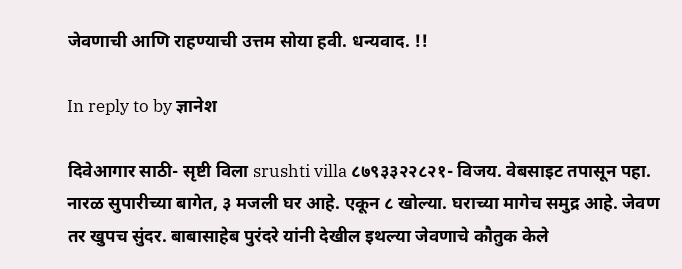जेवणाची आणि राहण्याची उत्तम सोया हवी. धन्यवाद. !!

In reply to by ज्ञानेश

दिवेआगार साठी- सृष्टी विला srushti villa ८७९३३२२८२१- विजय. वेबसाइट तपासून पहा. नारळ सुपारीच्या बागेत, ३ मजली घर आहे. एकून ८ खोल्या. घराच्या मागेच समुद्र आहे. जेवण तर खुपच सुंदर. बाबासाहेब पुरंदरे यांनी देखील इथल्या जेवणाचे कौतुक केले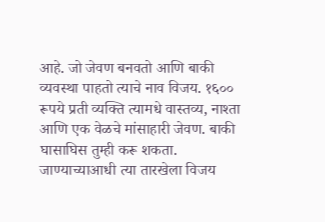आहे. जो जेवण बनवतो आणि बाकी व्यवस्था पाहतो त्याचे नाव विजय. १६०० रूपये प्रती व्यक्ति त्यामधे वास्तव्य, नाश्ता आणि एक वेळचे मांसाहारी जेवण. बाकी घासाघिस तुम्ही करू शकता. जाण्याच्याआधी त्या तारखेला विजय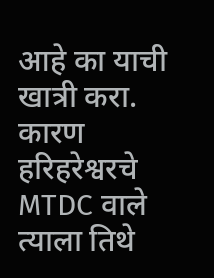आहे का याची खात्री करा. कारण हरिहरेश्वरचे MTDC वाले त्याला तिथे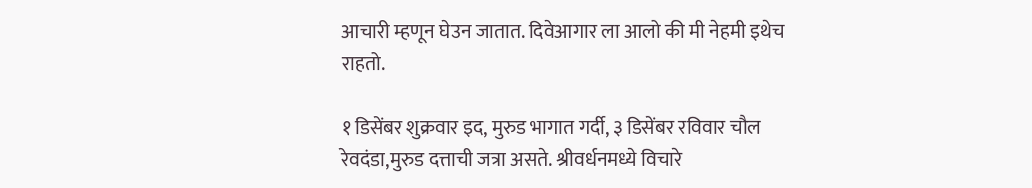आचारी म्हणून घेउन जातात. दिवेआगार ला आलो की मी नेहमी इथेच राहतो.

१ डिसेंबर शुक्रवार इद, मुरुड भागात गर्दी, ३ डिसेंबर रविवार चौल रेवदंडा,मुरुड दत्ताची जत्रा असते. श्रीवर्धनमध्ये विचारे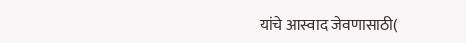यांचे आस्वाद जेवणासाठी(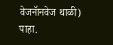वेजनॅानवेज थाळी) पाहा.